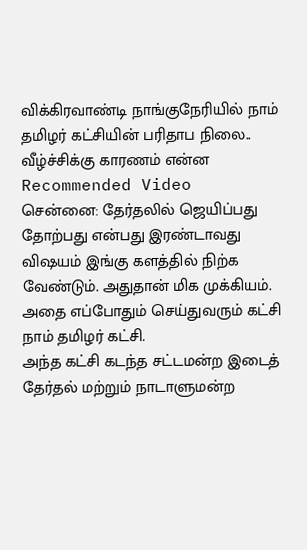விக்கிரவாண்டி நாங்குநேரியில் நாம் தமிழர் கட்சியின் பரிதாப நிலை.. வீழ்ச்சிக்கு காரணம் என்ன
Recommended Video
சென்னை: தேர்தலில் ஜெயிப்பது தோற்பது என்பது இரண்டாவது விஷயம் இங்கு களத்தில் நிற்க வேண்டும். அதுதான் மிக முக்கியம். அதை எப்போதும் செய்துவரும் கட்சி நாம் தமிழர் கட்சி.
அந்த கட்சி கடந்த சட்டமன்ற இடைத் தேர்தல் மற்றும் நாடாளுமன்ற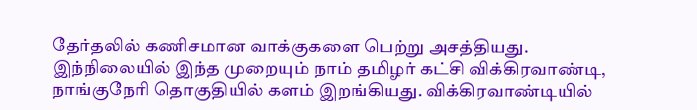தேர்தலில் கணிசமான வாக்குகளை பெற்று அசத்தியது.
இந்நிலையில் இந்த முறையும் நாம் தமிழர் கட்சி விக்கிரவாண்டி, நாங்குநேரி தொகுதியில் களம் இறங்கியது. விக்கிரவாண்டியில்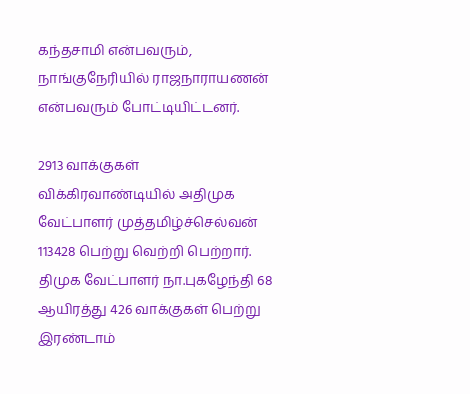கந்தசாமி என்பவரும், நாங்குநேரியில் ராஜநாராயணன் என்பவரும் போட்டியிட்டனர்.

2913 வாக்குகள்
விக்கிரவாண்டியில் அதிமுக வேட்பாளர் முத்தமிழ்ச்செல்வன் 113428 பெற்று வெற்றி பெற்றார். திமுக வேட்பாளர் நா.புகழேந்தி 68 ஆயிரத்து 426 வாக்குகள் பெற்று இரண்டாம்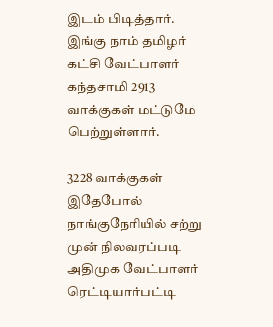இடம் பிடித்தார். இங்கு நாம் தமிழர் கட்சி வேட்பாளர் கந்தசாமி 2913 வாக்குகள் மட்டுமே பெற்றுள்ளார்.

3228 வாக்குகள்
இதேபோல் நாங்குநேரியில் சற்று முன் நிலவரப்படி அதிமுக வேட்பாளர் ரெட்டியார்பட்டி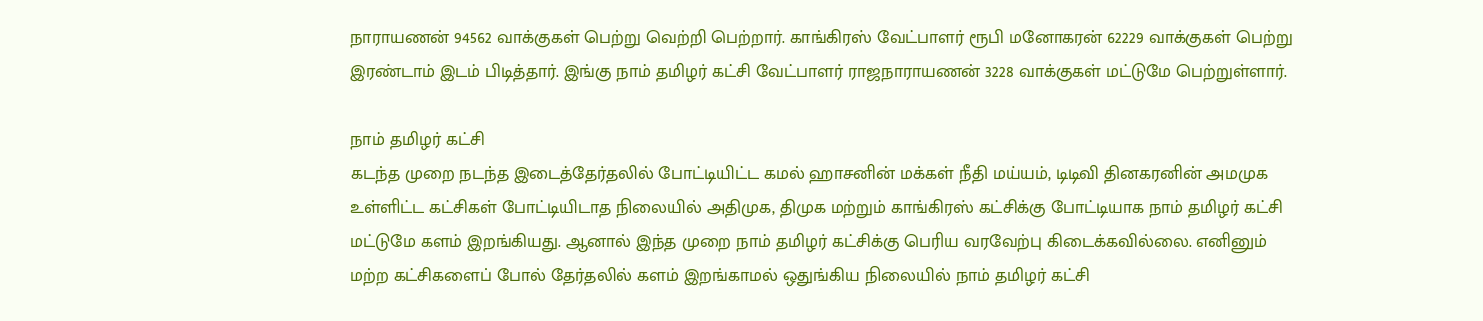நாராயணன் 94562 வாக்குகள் பெற்று வெற்றி பெற்றார். காங்கிரஸ் வேட்பாளர் ரூபி மனோகரன் 62229 வாக்குகள் பெற்று இரண்டாம் இடம் பிடித்தார். இங்கு நாம் தமிழர் கட்சி வேட்பாளர் ராஜநாராயணன் 3228 வாக்குகள் மட்டுமே பெற்றுள்ளார்.

நாம் தமிழர் கட்சி
கடந்த முறை நடந்த இடைத்தேர்தலில் போட்டியிட்ட கமல் ஹாசனின் மக்கள் நீதி மய்யம், டிடிவி தினகரனின் அமமுக உள்ளிட்ட கட்சிகள் போட்டியிடாத நிலையில் அதிமுக, திமுக மற்றும் காங்கிரஸ் கட்சிக்கு போட்டியாக நாம் தமிழர் கட்சி மட்டுமே களம் இறங்கியது. ஆனால் இந்த முறை நாம் தமிழர் கட்சிக்கு பெரிய வரவேற்பு கிடைக்கவில்லை. எனினும் மற்ற கட்சிகளைப் போல் தேர்தலில் களம் இறங்காமல் ஒதுங்கிய நிலையில் நாம் தமிழர் கட்சி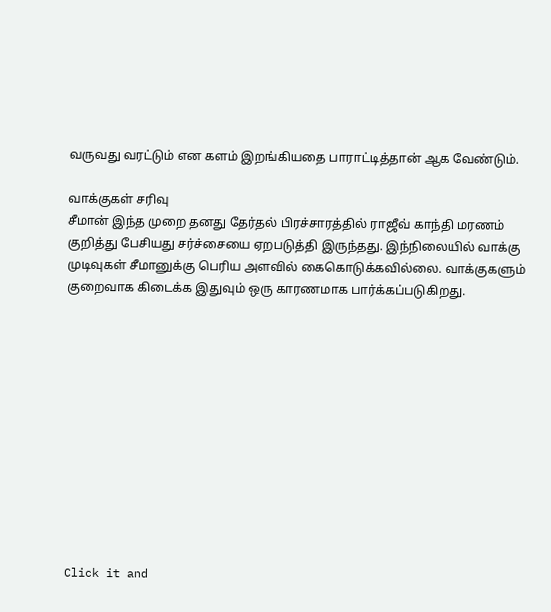வருவது வரட்டும் என களம் இறங்கியதை பாராட்டித்தான் ஆக வேண்டும்.

வாக்குகள் சரிவு
சீமான் இந்த முறை தனது தேர்தல் பிரச்சாரத்தில் ராஜீவ் காந்தி மரணம் குறித்து பேசியது சர்ச்சையை ஏறபடுத்தி இருந்தது. இந்நிலையில் வாக்கு முடிவுகள் சீமானுக்கு பெரிய அளவில் கைகொடுக்கவில்லை. வாக்குகளும் குறைவாக கிடைக்க இதுவும் ஒரு காரணமாக பார்க்கப்படுகிறது.












Click it and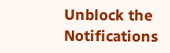Unblock the Notifications